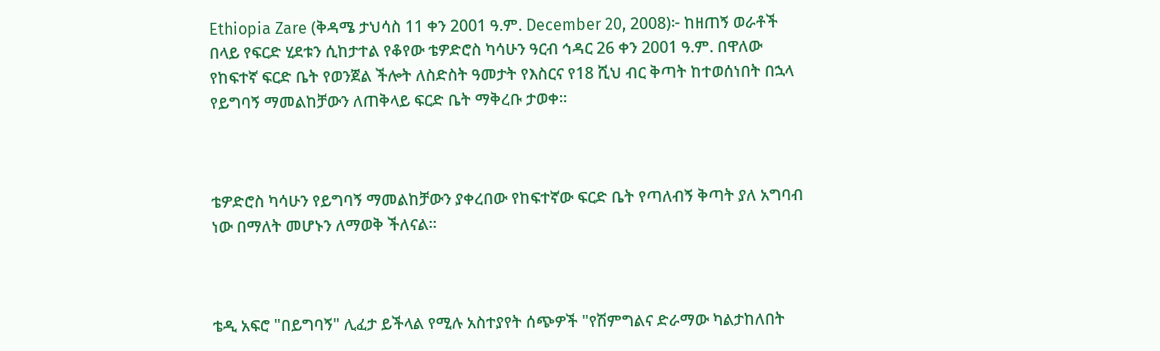Ethiopia Zare (ቅዳሜ ታህሳስ 11 ቀን 2001 ዓ.ም. December 20, 2008)፦ ከዘጠኝ ወራቶች በላይ የፍርድ ሂደቱን ሲከታተል የቆየው ቴዎድሮስ ካሳሁን ዓርብ ኅዳር 26 ቀን 2001 ዓ.ም. በዋለው የከፍተኛ ፍርድ ቤት የወንጀል ችሎት ለስድስት ዓመታት የእስርና የ18 ሺህ ብር ቅጣት ከተወሰነበት በኋላ የይግባኝ ማመልከቻውን ለጠቅላይ ፍርድ ቤት ማቅረቡ ታወቀ።



ቴዎድሮስ ካሳሁን የይግባኝ ማመልከቻውን ያቀረበው የከፍተኛው ፍርድ ቤት የጣለብኝ ቅጣት ያለ አግባብ ነው በማለት መሆኑን ለማወቅ ችለናል።



ቴዲ አፍሮ "በይግባኝ" ሊፈታ ይችላል የሚሉ አስተያየት ሰጭዎች "የሽምግልና ድራማው ካልታከለበት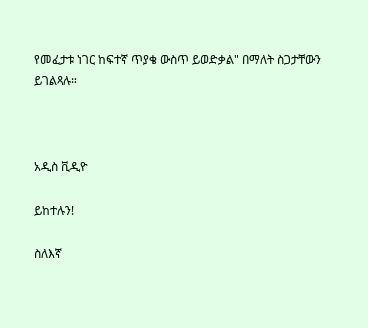የመፈታቱ ነገር ከፍተኛ ጥያቄ ውስጥ ይወድቃል" በማለት ስጋታቸውን ይገልጻሉ።



አዲስ ቪዲዮ

ይከተሉን!

ስለእኛ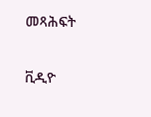መጻሕፍት

ቪዲዮ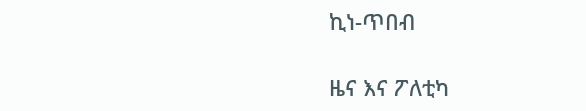ኪነ-ጥበብ

ዜና እና ፖለቲካ